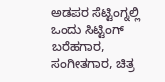ಅಡಪರ ಸೆಟ್ಟಿಂಗ್ನಲ್ಲಿ ಒಂದು ಸಿಟ್ಟಿಂಗ್
ಬರೆಹಗಾರ, ಸಂಗೀತಗಾರ, ಚಿತ್ರ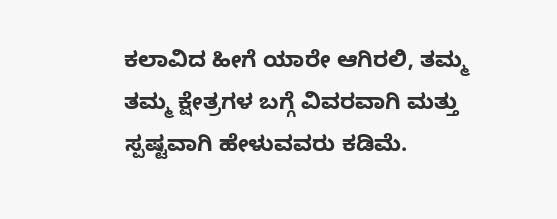ಕಲಾವಿದ ಹೀಗೆ ಯಾರೇ ಆಗಿರಲಿ, ತಮ್ಮ ತಮ್ಮ ಕ್ಷೇತ್ರಗಳ ಬಗ್ಗೆ ವಿವರವಾಗಿ ಮತ್ತು ಸ್ಪಷ್ಟವಾಗಿ ಹೇಳುವವರು ಕಡಿಮೆ.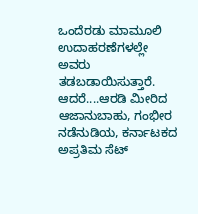ಒಂದೆರಡು ಮಾಮೂಲಿ ಉದಾಹರಣೆಗಳಲ್ಲೇ ಅವರು ತಡಬಡಾಯಿಸುತ್ತಾರೆ. ಆದರೆ....ಆರಡಿ ಮೀರಿದ ಆಜಾನುಬಾಹು, ಗಂಭೀರ ನಡೆನುಡಿಯ, ಕರ್ನಾಟಕದ ಅಪ್ರತಿಮ ಸೆಟ್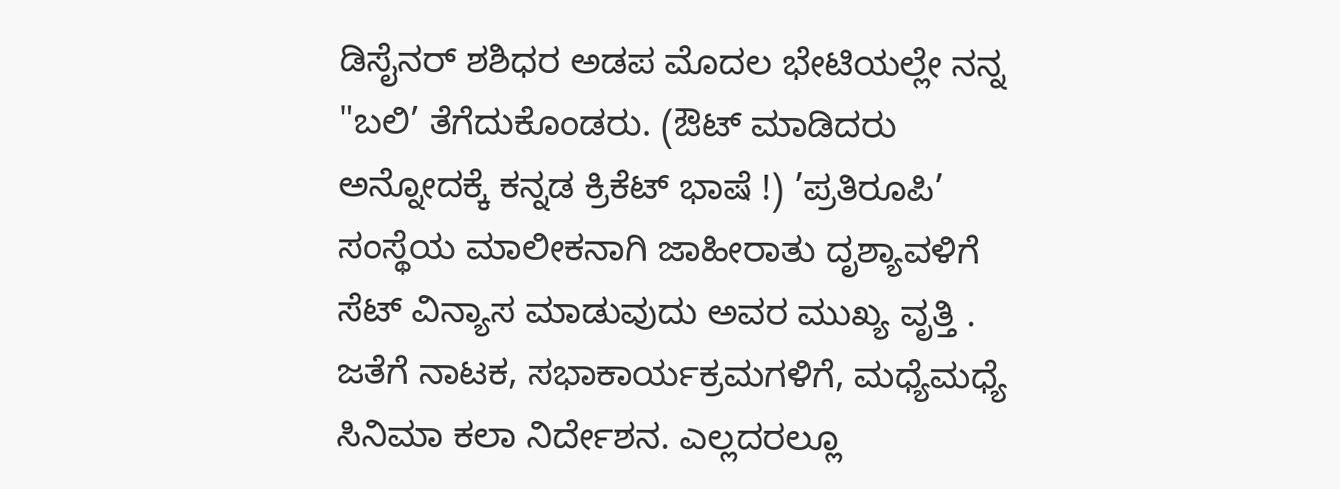ಡಿಸೈನರ್ ಶಶಿಧರ ಅಡಪ ಮೊದಲ ಭೇಟಿಯಲ್ಲೇ ನನ್ನ "ಬಲಿ’ ತೆಗೆದುಕೊಂಡರು. (ಔಟ್ ಮಾಡಿದರು ಅನ್ನೋದಕ್ಕೆ ಕನ್ನಡ ಕ್ರಿಕೆಟ್ ಭಾಷೆ !) ’ಪ್ರತಿರೂಪಿ’ ಸಂಸ್ಥೆಯ ಮಾಲೀಕನಾಗಿ ಜಾಹೀರಾತು ದೃಶ್ಯಾವಳಿಗೆ ಸೆಟ್ ವಿನ್ಯಾಸ ಮಾಡುವುದು ಅವರ ಮುಖ್ಯ ವೃತ್ತಿ . ಜತೆಗೆ ನಾಟಕ, ಸಭಾಕಾರ್ಯಕ್ರಮಗಳಿಗೆ, ಮಧ್ಯೆಮಧ್ಯೆ ಸಿನಿಮಾ ಕಲಾ ನಿರ್ದೇಶನ. ಎಲ್ಲದರಲ್ಲೂ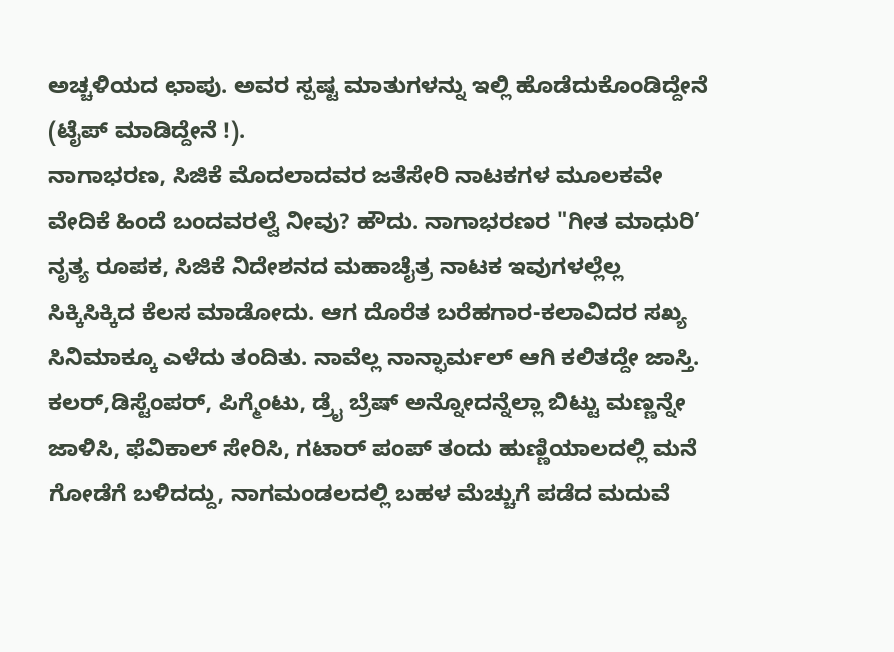ಅಚ್ಚಳಿಯದ ಛಾಪು. ಅವರ ಸ್ಪಷ್ಟ ಮಾತುಗಳನ್ನು ಇಲ್ಲಿ ಹೊಡೆದುಕೊಂಡಿದ್ದೇನೆ (ಟೈಪ್ ಮಾಡಿದ್ದೇನೆ !).
ನಾಗಾಭರಣ, ಸಿಜಿಕೆ ಮೊದಲಾದವರ ಜತೆಸೇರಿ ನಾಟಕಗಳ ಮೂಲಕವೇ ವೇದಿಕೆ ಹಿಂದೆ ಬಂದವರಲ್ವೆ ನೀವು? ಹೌದು. ನಾಗಾಭರಣರ "ಗೀತ ಮಾಧುರಿ’ ನೃತ್ಯ ರೂಪಕ, ಸಿಜಿಕೆ ನಿದೇಶನದ ಮಹಾಚೈತ್ರ ನಾಟಕ ಇವುಗಳಲ್ಲೆಲ್ಲ ಸಿಕ್ಕಿಸಿಕ್ಕಿದ ಕೆಲಸ ಮಾಡೋದು. ಆಗ ದೊರೆತ ಬರೆಹಗಾರ-ಕಲಾವಿದರ ಸಖ್ಯ ಸಿನಿಮಾಕ್ಕೂ ಎಳೆದು ತಂದಿತು. ನಾವೆಲ್ಲ ನಾನ್ಫಾರ್ಮಲ್ ಆಗಿ ಕಲಿತದ್ದೇ ಜಾಸ್ತಿ. ಕಲರ್,ಡಿಸ್ಟೆಂಪರ್, ಪಿಗ್ಮೆಂಟು, ಡ್ರೈ ಬ್ರೆಷ್ ಅನ್ನೋದನ್ನೆಲ್ಲಾ ಬಿಟ್ಟು ಮಣ್ಣನ್ನೇ ಜಾಳಿಸಿ, ಫೆವಿಕಾಲ್ ಸೇರಿಸಿ, ಗಟಾರ್ ಪಂಪ್ ತಂದು ಹುಣ್ಣಿಯಾಲದಲ್ಲಿ ಮನೆ ಗೋಡೆಗೆ ಬಳಿದದ್ದು, ನಾಗಮಂಡಲದಲ್ಲಿ ಬಹಳ ಮೆಚ್ಚುಗೆ ಪಡೆದ ಮದುವೆ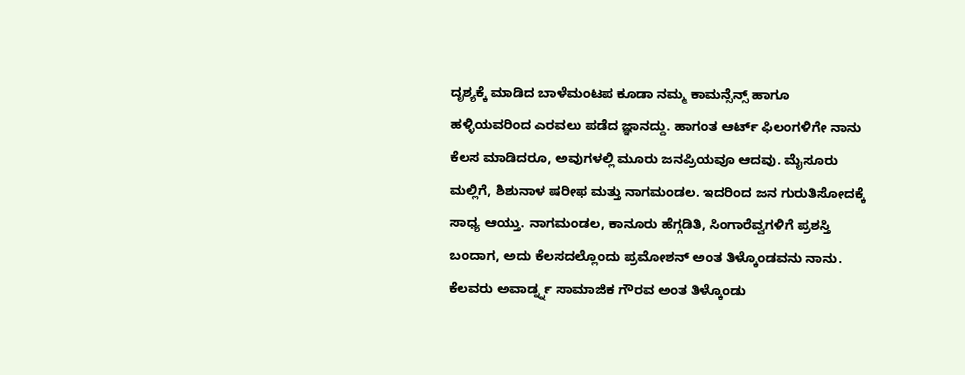ದೃಶ್ಯಕ್ಕೆ ಮಾಡಿದ ಬಾಳೆಮಂಟಪ ಕೂಡಾ ನಮ್ಮ ಕಾಮನ್ಸೆನ್ಸ್ ಹಾಗೂ ಹಳ್ಳಿಯವರಿಂದ ಎರವಲು ಪಡೆದ ಜ್ಞಾನದ್ದು. ಹಾಗಂತ ಆರ್ಟ್ ಫಿಲಂಗಳಿಗೇ ನಾನು ಕೆಲಸ ಮಾಡಿದರೂ, ಅವುಗಳಲ್ಲಿ ಮೂರು ಜನಪ್ರಿಯವೂ ಆದವು. ಮೈಸೂರು ಮಲ್ಲಿಗೆ, ಶಿಶುನಾಳ ಷರೀಫ ಮತ್ತು ನಾಗಮಂಡಲ. ಇದರಿಂದ ಜನ ಗುರುತಿಸೋದಕ್ಕೆ ಸಾಧ್ಯ ಆಯ್ತು. ನಾಗಮಂಡಲ, ಕಾನೂರು ಹೆಗ್ಗಡಿತಿ, ಸಿಂಗಾರೆವ್ವಗಳಿಗೆ ಪ್ರಶಸ್ತಿ ಬಂದಾಗ, ಅದು ಕೆಲಸದಲ್ಲೊಂದು ಪ್ರಮೋಶನ್ ಅಂತ ತಿಳ್ಕೊಂಡವನು ನಾನು. ಕೆಲವರು ಅವಾರ್ಡ್ನ್ನ ಸಾಮಾಜಿಕ ಗೌರವ ಅಂತ ತಿಳ್ಕೊಂಡು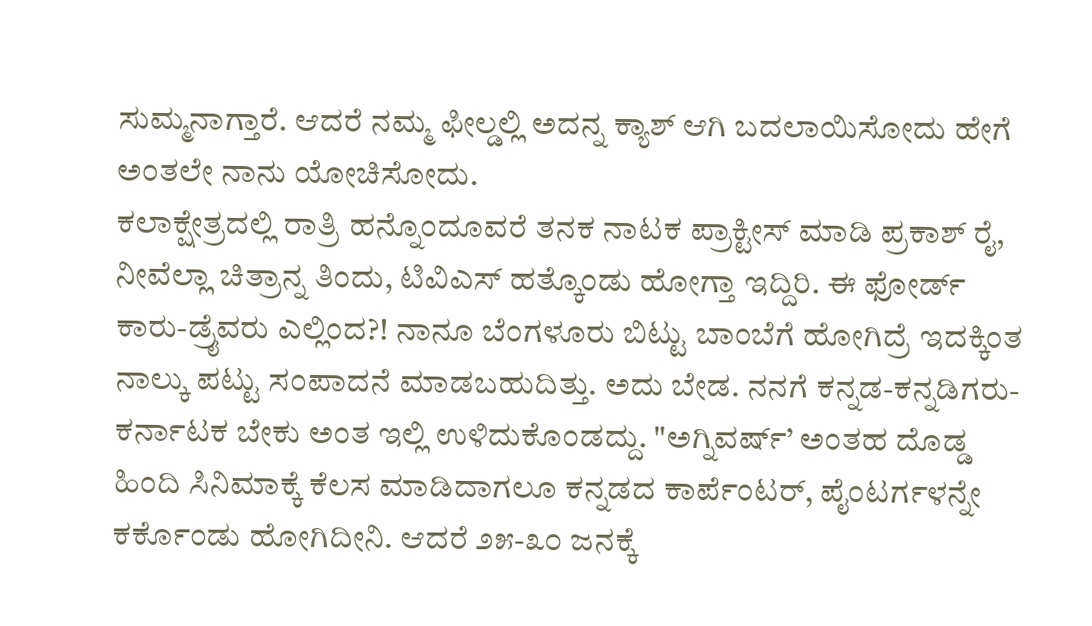ಸುಮ್ಮನಾಗ್ತಾರೆ. ಆದರೆ ನಮ್ಮ ಫೀಲ್ಡಲ್ಲಿ ಅದನ್ನ ಕ್ಯಾಶ್ ಆಗಿ ಬದಲಾಯಿಸೋದು ಹೇಗೆ ಅಂತಲೇ ನಾನು ಯೋಚಿಸೋದು.
ಕಲಾಕ್ಷೇತ್ರದಲ್ಲಿ ರಾತ್ರಿ ಹನ್ನೊಂದೂವರೆ ತನಕ ನಾಟಕ ಪ್ರಾಕ್ಟೀಸ್ ಮಾಡಿ ಪ್ರಕಾಶ್ ರೈ, ನೀವೆಲ್ಲಾ ಚಿತ್ರಾನ್ನ ತಿಂದು, ಟಿವಿಎಸ್ ಹತ್ಕೊಂಡು ಹೋಗ್ತಾ ಇದ್ದಿರಿ. ಈ ಫೋರ್ಡ್ ಕಾರು-ಡ್ರೈವರು ಎಲ್ಲಿಂದ?! ನಾನೂ ಬೆಂಗಳೂರು ಬಿಟ್ಟು ಬಾಂಬೆಗೆ ಹೋಗಿದ್ರೆ ಇದಕ್ಕಿಂತ ನಾಲ್ಕು ಪಟ್ಟು ಸಂಪಾದನೆ ಮಾಡಬಹುದಿತ್ತು. ಅದು ಬೇಡ. ನನಗೆ ಕನ್ನಡ-ಕನ್ನಡಿಗರು-ಕರ್ನಾಟಕ ಬೇಕು ಅಂತ ಇಲ್ಲಿ ಉಳಿದುಕೊಂಡದ್ದು. "ಅಗ್ನಿವರ್ಷ್’ ಅಂತಹ ದೊಡ್ಡ ಹಿಂದಿ ಸಿನಿಮಾಕ್ಕೆ ಕೆಲಸ ಮಾಡಿದಾಗಲೂ ಕನ್ನಡದ ಕಾರ್ಪೆಂಟರ್, ಪೈಂಟರ್ಗಳನ್ನೇ ಕರ್ಕೊಂಡು ಹೋಗಿದೀನಿ. ಆದರೆ ೨೫-೩೦ ಜನಕ್ಕೆ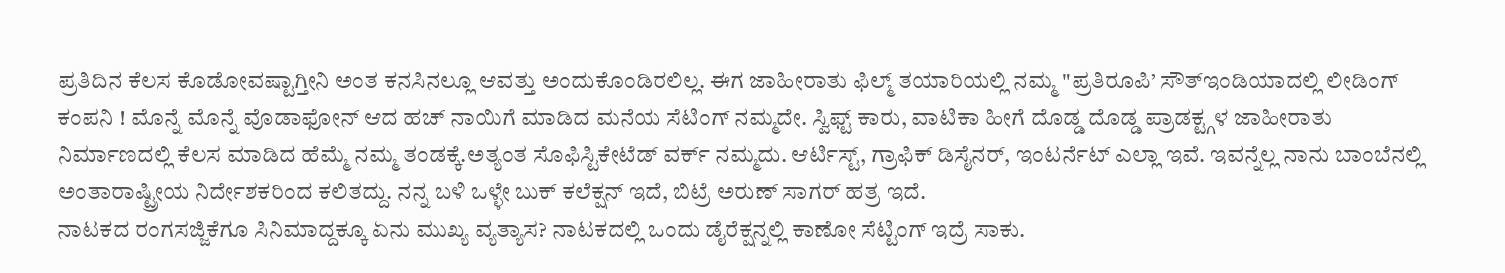ಪ್ರತಿದಿನ ಕೆಲಸ ಕೊಡೋವಷ್ಟಾಗ್ತೀನಿ ಅಂತ ಕನಸಿನಲ್ಲೂ ಆವತ್ತು ಅಂದುಕೊಂಡಿರಲಿಲ್ಲ. ಈಗ ಜಾಹೀರಾತು ಫಿಲ್ಮ್ ತಯಾರಿಯಲ್ಲಿ ನಮ್ಮ "ಪ್ರತಿರೂಪಿ’ ಸೌತ್ಇಂಡಿಯಾದಲ್ಲಿ ಲೀಡಿಂಗ್ ಕಂಪನಿ ! ಮೊನ್ನೆ ಮೊನ್ನೆ ವೊಡಾಫೋನ್ ಆದ ಹಚ್ ನಾಯಿಗೆ ಮಾಡಿದ ಮನೆಯ ಸೆಟಿಂಗ್ ನಮ್ಮದೇ. ಸ್ವಿಫ್ಟ್ ಕಾರು, ವಾಟಿಕಾ ಹೀಗೆ ದೊಡ್ಡ ದೊಡ್ಡ ಪ್ರಾಡಕ್ಟ್ಗಳ ಜಾಹೀರಾತು ನಿರ್ಮಾಣದಲ್ಲಿ ಕೆಲಸ ಮಾಡಿದ ಹೆಮ್ಮೆ ನಮ್ಮ ತಂಡಕ್ಕೆ.ಅತ್ಯಂತ ಸೊಫಿಸ್ಟಿಕೇಟೆಡ್ ವರ್ಕ್ ನಮ್ಮದು. ಆರ್ಟಿಸ್ಟ್, ಗ್ರಾಫಿಕ್ ಡಿಸೈನರ್, ಇಂಟರ್ನೆಟ್ ಎಲ್ಲಾ ಇವೆ. ಇವನ್ನೆಲ್ಲ ನಾನು ಬಾಂಬೆನಲ್ಲಿ ಅಂತಾರಾಷ್ಟ್ರೀಯ ನಿರ್ದೇಶಕರಿಂದ ಕಲಿತದ್ದು. ನನ್ನ ಬಳಿ ಒಳ್ಳೇ ಬುಕ್ ಕಲೆಕ್ಷನ್ ಇದೆ, ಬಿಟ್ರೆ ಅರುಣ್ ಸಾಗರ್ ಹತ್ರ ಇದೆ.
ನಾಟಕದ ರಂಗಸಜ್ಜಿಕೆಗೂ ಸಿನಿಮಾದ್ದಕ್ಕೂ ಏನು ಮುಖ್ಯ ವ್ಯತ್ಯಾಸ? ನಾಟಕದಲ್ಲಿ ಒಂದು ಡೈರೆಕ್ಷನ್ನಲ್ಲಿ ಕಾಣೋ ಸೆಟ್ಟಿಂಗ್ ಇದ್ರೆ ಸಾಕು.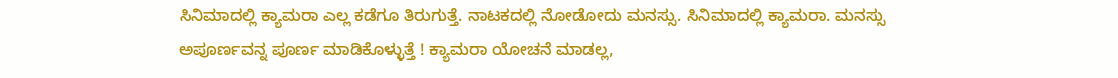ಸಿನಿಮಾದಲ್ಲಿ ಕ್ಯಾಮರಾ ಎಲ್ಲ ಕಡೆಗೂ ತಿರುಗುತ್ತೆ. ನಾಟಕದಲ್ಲಿ ನೋಡೋದು ಮನಸ್ಸು. ಸಿನಿಮಾದಲ್ಲಿ ಕ್ಯಾಮರಾ. ಮನಸ್ಸು ಅಪೂರ್ಣವನ್ನ ಪೂರ್ಣ ಮಾಡಿಕೊಳ್ಳುತ್ತೆ ! ಕ್ಯಾಮರಾ ಯೋಚನೆ ಮಾಡಲ್ಲ,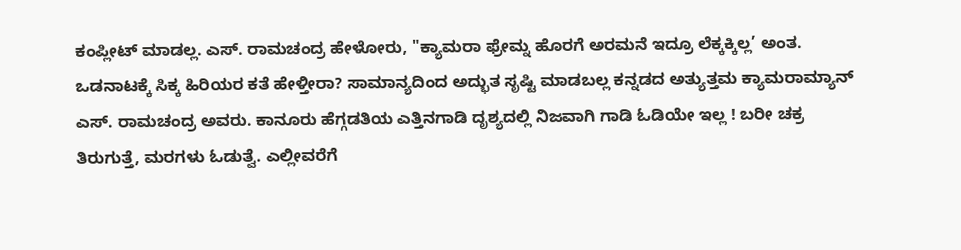ಕಂಪ್ಲೀಟ್ ಮಾಡಲ್ಲ. ಎಸ್. ರಾಮಚಂದ್ರ ಹೇಳೋರು, "ಕ್ಯಾಮರಾ ಫ್ರೇಮ್ನ ಹೊರಗೆ ಅರಮನೆ ಇದ್ರೂ ಲೆಕ್ಕಕ್ಕಿಲ್ಲ’ ಅಂತ.
ಒಡನಾಟಕ್ಕೆ ಸಿಕ್ಕ ಹಿರಿಯರ ಕತೆ ಹೇಳ್ತೀರಾ? ಸಾಮಾನ್ಯದಿಂದ ಅದ್ಭುತ ಸೃಷ್ಟಿ ಮಾಡಬಲ್ಲ ಕನ್ನಡದ ಅತ್ಯುತ್ತಮ ಕ್ಯಾಮರಾಮ್ಯಾನ್ ಎಸ್. ರಾಮಚಂದ್ರ ಅವರು. ಕಾನೂರು ಹೆಗ್ಗಡತಿಯ ಎತ್ತಿನಗಾಡಿ ದೃಶ್ಯದಲ್ಲಿ ನಿಜವಾಗಿ ಗಾಡಿ ಓಡಿಯೇ ಇಲ್ಲ ! ಬರೀ ಚಕ್ರ ತಿರುಗುತ್ತೆ, ಮರಗಳು ಓಡುತ್ವೆ. ಎಲ್ಲೀವರೆಗೆ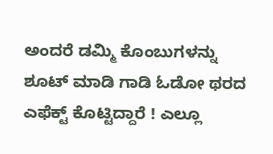ಅಂದರೆ ಡಮ್ಮಿ ಕೊಂಬುಗಳನ್ನು ಶೂಟ್ ಮಾಡಿ ಗಾಡಿ ಓಡೋ ಥರದ ಎಫೆಕ್ಟ್ ಕೊಟ್ಟಿದ್ದಾರೆ ! ಎಲ್ಲೂ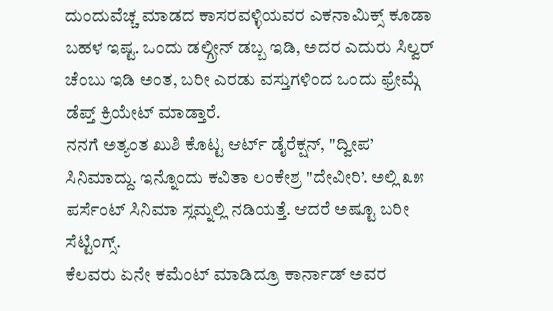ದುಂದುವೆಚ್ಚ ಮಾಡದ ಕಾಸರವಳ್ಳಿಯವರ ಎಕನಾಮಿಕ್ಸ್ ಕೂಡಾ ಬಹಳ ಇಷ್ಟ. ಒಂದು ಡಲ್ಗ್ರೀನ್ ಡಬ್ಬ ಇಡಿ, ಅದರ ಎದುರು ಸಿಲ್ವರ್ ಚೆಂಬು ಇಡಿ ಅಂತ, ಬರೀ ಎರಡು ವಸ್ತುಗಳಿಂದ ಒಂದು ಫ್ರೇಮ್ಗೆ ಡೆಪ್ತ್ ಕ್ರಿಯೇಟ್ ಮಾಡ್ತಾರೆ.
ನನಗೆ ಅತ್ಯಂತ ಖುಶಿ ಕೊಟ್ಟ ಆರ್ಟ್ ಡೈರೆಕ್ಷನ್, "ದ್ವೀಪ’ ಸಿನಿಮಾದ್ದು. ಇನ್ನೊಂದು ಕವಿತಾ ಲಂಕೇಶ್ರ "ದೇವೀರಿ’. ಅಲ್ಲಿ ೩೫ ಪರ್ಸೆಂಟ್ ಸಿನಿಮಾ ಸ್ಲಮ್ನಲ್ಲಿ ನಡಿಯತ್ತೆ. ಆದರೆ ಅಷ್ಟೂ ಬರೀ ಸೆಟ್ಟಿಂಗ್ಸ್.
ಕೆಲವರು ಏನೇ ಕಮೆಂಟ್ ಮಾಡಿದ್ರೂ ಕಾರ್ನಾಡ್ ಅವರ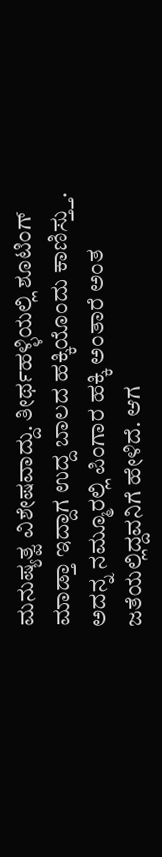ಮನುಷ್ಯತ್ವ ವಿಶೇಷವಾದ್ದು. ತೀರ್ಥಹಳ್ಳಿಯಲ್ಲಿ ಶೂಟಿಂಗ್ ಮಾಡ್ತಾ ಇದ್ದಾಗ ಉದ್ದ ಬಾಲದ ಹಕ್ಕಿಯೊಂದು ಕಾಣಿಸ್ತ್ತು. ಅದನ್ನ ನಮ್ಮೂರಲ್ಲಿ ಪಿಂಗಾರ ಹಕ್ಕಿ ಅಂತಾರೆ ಅಂತ ಜತೆಯಲ್ಲಿದ್ದವನಿಗೆ ಹೇಳಿದೆ. ಆಗ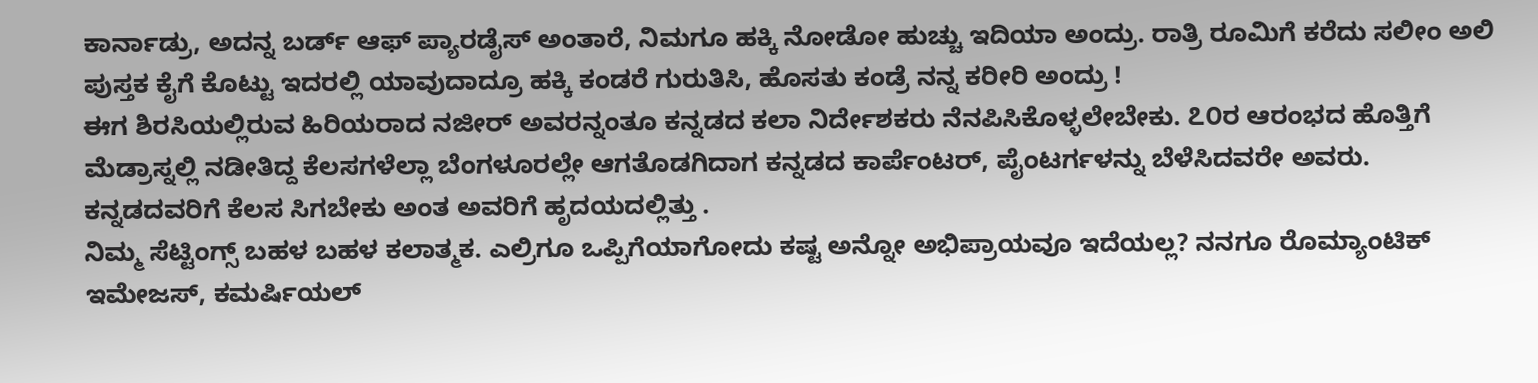ಕಾರ್ನಾಡ್ರು, ಅದನ್ನ ಬರ್ಡ್ ಆಫ್ ಪ್ಯಾರಡೈಸ್ ಅಂತಾರೆ, ನಿಮಗೂ ಹಕ್ಕಿ ನೋಡೋ ಹುಚ್ಚು ಇದಿಯಾ ಅಂದ್ರು. ರಾತ್ರಿ ರೂಮಿಗೆ ಕರೆದು ಸಲೀಂ ಅಲಿ ಪುಸ್ತಕ ಕೈಗೆ ಕೊಟ್ಟು ಇದರಲ್ಲಿ ಯಾವುದಾದ್ರೂ ಹಕ್ಕಿ ಕಂಡರೆ ಗುರುತಿಸಿ, ಹೊಸತು ಕಂಡ್ರೆ ನನ್ನ ಕರೀರಿ ಅಂದ್ರು !
ಈಗ ಶಿರಸಿಯಲ್ಲಿರುವ ಹಿರಿಯರಾದ ನಜೀರ್ ಅವರನ್ನಂತೂ ಕನ್ನಡದ ಕಲಾ ನಿರ್ದೇಶಕರು ನೆನಪಿಸಿಕೊಳ್ಳಲೇಬೇಕು. ೭೦ರ ಆರಂಭದ ಹೊತ್ತಿಗೆ ಮೆಡ್ರಾಸ್ನಲ್ಲಿ ನಡೀತಿದ್ದ ಕೆಲಸಗಳೆಲ್ಲಾ ಬೆಂಗಳೂರಲ್ಲೇ ಆಗತೊಡಗಿದಾಗ ಕನ್ನಡದ ಕಾರ್ಪೆಂಟರ್, ಪೈಂಟರ್ಗಳನ್ನು ಬೆಳೆಸಿದವರೇ ಅವರು. ಕನ್ನಡದವರಿಗೆ ಕೆಲಸ ಸಿಗಬೇಕು ಅಂತ ಅವರಿಗೆ ಹೃದಯದಲ್ಲಿತ್ತು .
ನಿಮ್ಮ ಸೆಟ್ಟಿಂಗ್ಸ್ ಬಹಳ ಬಹಳ ಕಲಾತ್ಮಕ. ಎಲ್ರಿಗೂ ಒಪ್ಪಿಗೆಯಾಗೋದು ಕಷ್ಟ ಅನ್ನೋ ಅಭಿಪ್ರಾಯವೂ ಇದೆಯಲ್ಲ? ನನಗೂ ರೊಮ್ಯಾಂಟಿಕ್ ಇಮೇಜಸ್, ಕಮರ್ಷಿಯಲ್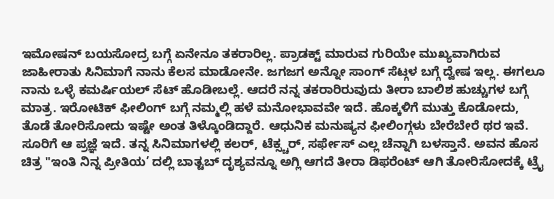ಇಮೋಷನ್ ಬಯಸೋದ್ರ ಬಗ್ಗೆ ಏನೇನೂ ತಕರಾರಿಲ್ಲ. ಪ್ರಾಡಕ್ಟ್ ಮಾರುವ ಗುರಿಯೇ ಮುಖ್ಯವಾಗಿರುವ ಜಾಹೀರಾತು ಸಿನಿಮಾಗೆ ನಾನು ಕೆಲಸ ಮಾಡೋನೇ. ಜಗಜಗ ಅನ್ನೋ ಸಾಂಗ್ ಸೆಟ್ಗಳ ಬಗ್ಗೆ ದ್ವೇಷ ಇಲ್ಲ. ಈಗಲೂ ನಾನು ಒಳ್ಳೆ ಕಮರ್ಷಿಯಲ್ ಸೆಟ್ ಹೊಡೀಬಲ್ಲೆ. ಆದರೆ ನನ್ನ ತಕರಾರಿರುವುದು ತೀರಾ ಬಾಲಿಶ ಹುಚ್ಚುಗಳ ಬಗ್ಗೆ ಮಾತ್ರ. ಇರೋಟಿಕ್ ಫೀಲಿಂಗ್ ಬಗ್ಗೆ ನಮ್ಮಲ್ಲಿ ಹಳೆ ಮನೋಭಾವವೇ ಇದೆ. ಹೊಕ್ಕಳಿಗೆ ಮುತ್ತು ಕೊಡೋದು, ತೊಡೆ ತೋರಿಸೋದು ಇಷ್ಟೇ ಅಂತ ತಿಳ್ಕೊಂಡಿದ್ದಾರೆ. ಆಧುನಿಕ ಮನುಷ್ಯನ ಫೀಲಿಂಗ್ಗಳು ಬೇರೆಬೇರೆ ಥರ ಇವೆ. ಸೂರಿಗೆ ಆ ಪ್ರಜ್ಞೆ ಇದೆ. ತನ್ನ ಸಿನಿಮಾಗಳಲ್ಲಿ ಕಲರ್, ಟೆಕ್ಸ್ಚರ್, ಸರ್ಫೇಸ್ ಎಲ್ಲ ಚೆನ್ನಾಗಿ ಬಳಸ್ತಾನೆ. ಅವನ ಹೊಸ ಚಿತ್ರ "ಇಂತಿ ನಿನ್ನ ಪ್ರೀತಿಯ’ ದಲ್ಲಿ ಬಾತ್ಟಬ್ ದೃಶ್ಯವನ್ನೂ ಅಗ್ಲಿ ಆಗದೆ ತೀರಾ ಡಿಫರೆಂಟ್ ಆಗಿ ತೋರಿಸೋದಕ್ಕೆ ಟ್ರೈ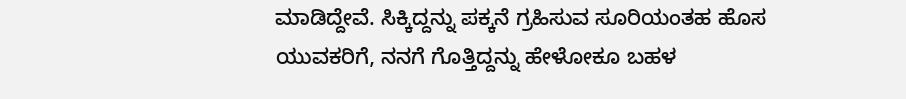ಮಾಡಿದ್ದೇವೆ. ಸಿಕ್ಕಿದ್ದನ್ನು ಪಕ್ಕನೆ ಗ್ರಹಿಸುವ ಸೂರಿಯಂತಹ ಹೊಸ ಯುವಕರಿಗೆ, ನನಗೆ ಗೊತ್ತಿದ್ದನ್ನು ಹೇಳೋಕೂ ಬಹಳ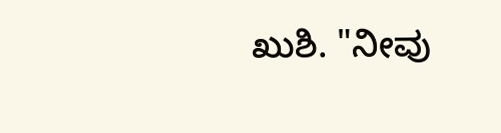ಖುಶಿ. "ನೀವು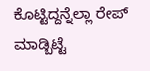ಕೊಟ್ಟಿದ್ದನ್ನೆಲ್ಲಾ ರೇಪ್ ಮಾಡ್ಬಿಟ್ಟೆ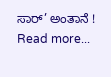ಸಾರ್’ ಅಂತಾನೆ ! Read more...